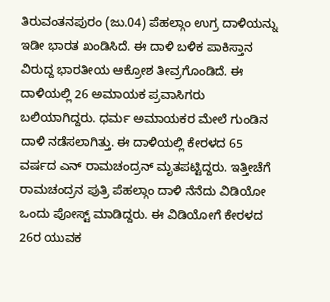ತಿರುವಂತನಪುರಂ (ಜು.04) ಪೆಹಲ್ಗಾಂ ಉಗ್ರ ದಾಳಿಯನ್ನು ಇಡೀ ಭಾರತ ಖಂಡಿಸಿದೆ. ಈ ದಾಳಿ ಬಳಿಕ ಪಾಕಿಸ್ತಾನ ವಿರುದ್ದ ಭಾರತೀಯ ಆಕ್ರೋಶ ತೀವ್ರಗೊಂಡಿದೆ. ಈ ದಾಳಿಯಲ್ಲಿ 26 ಅಮಾಯಕ ಪ್ರವಾಸಿಗರು ಬಲಿಯಾಗಿದ್ದರು. ಧರ್ಮ ಅಮಾಯಕರ ಮೇಲೆ ಗುಂಡಿನ ದಾಳಿ ನಡೆಸಲಾಗಿತ್ತು. ಈ ದಾಳಿಯಲ್ಲಿ ಕೇರಳದ 65 ವರ್ಷದ ಎನ್ ರಾಮಚಂದ್ರನ್ ಮೃತಪಟ್ಟಿದ್ದರು. ಇತ್ತೀಚೆಗೆ ರಾಮಚಂದ್ರನ ಪುತ್ರಿ ಪೆಹಲ್ಗಾಂ ದಾಳಿ ನೆನೆದು ವಿಡಿಯೋ ಒಂದು ಪೋಸ್ಟ್ ಮಾಡಿದ್ದರು. ಈ ವಿಡಿಯೋಗೆ ಕೇರಳದ 26ರ ಯುವಕ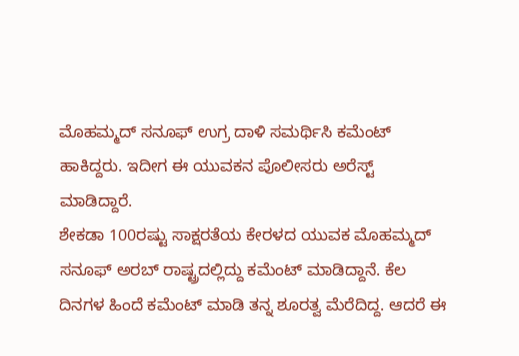ಮೊಹಮ್ಮದ್ ಸನೂಫ್ ಉಗ್ರ ದಾಳಿ ಸಮರ್ಥಿಸಿ ಕಮೆಂಟ್ ಹಾಕಿದ್ದರು. ಇದೀಗ ಈ ಯುವಕನ ಪೊಲೀಸರು ಅರೆಸ್ಟ್ ಮಾಡಿದ್ದಾರೆ.
ಶೇಕಡಾ 100ರಷ್ಟು ಸಾಕ್ಷರತೆಯ ಕೇರಳದ ಯುವಕ ಮೊಹಮ್ಮದ್ ಸನೂಫ್ ಅರಬ್ ರಾಷ್ಟ್ರದಲ್ಲಿದ್ದು ಕಮೆಂಟ್ ಮಾಡಿದ್ದಾನೆ. ಕೆಲ ದಿನಗಳ ಹಿಂದೆ ಕಮೆಂಟ್ ಮಾಡಿ ತನ್ನ ಶೂರತ್ವ ಮೆರೆದಿದ್ದ. ಆದರೆ ಈ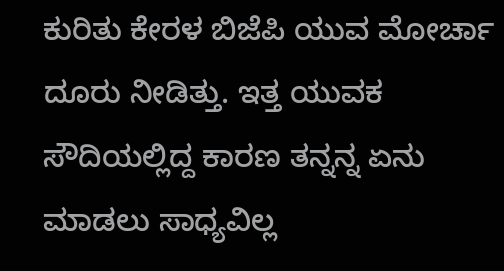ಕುರಿತು ಕೇರಳ ಬಿಜೆಪಿ ಯುವ ಮೋರ್ಚಾ ದೂರು ನೀಡಿತ್ತು. ಇತ್ತ ಯುವಕ ಸೌದಿಯಲ್ಲಿದ್ದ ಕಾರಣ ತನ್ನನ್ನ ಏನು ಮಾಡಲು ಸಾಧ್ಯವಿಲ್ಲ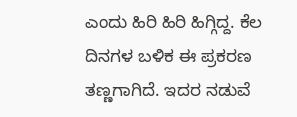ಎಂದು ಹಿರಿ ಹಿರಿ ಹಿಗ್ಗಿದ್ದ. ಕೆಲ ದಿನಗಳ ಬಳಿಕ ಈ ಪ್ರಕರಣ ತಣ್ಣಗಾಗಿದೆ. ಇದರ ನಡುವೆ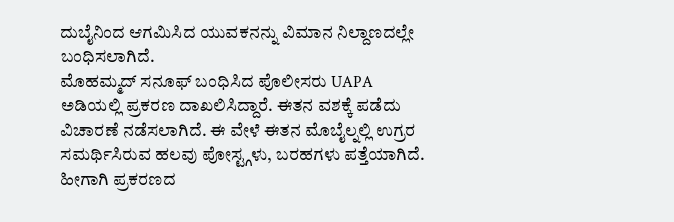ದುಬೈನಿಂದ ಆಗಮಿಸಿದ ಯುವಕನನ್ನು ವಿಮಾನ ನಿಲ್ದಾಣದಲ್ಲೇ ಬಂಧಿಸಲಾಗಿದೆ.
ಮೊಹಮ್ಮದ್ ಸನೂಫ್ ಬಂಧಿಸಿದ ಪೊಲೀಸರು UAPA ಅಡಿಯಲ್ಲಿ ಪ್ರಕರಣ ದಾಖಲಿಸಿದ್ದಾರೆ. ಈತನ ವಶಕ್ಕೆ ಪಡೆದು ವಿಚಾರಣೆ ನಡೆಸಲಾಗಿದೆ. ಈ ವೇಳೆ ಈತನ ಮೊಬೈಲ್ನಲ್ಲಿ ಉಗ್ರರ ಸಮರ್ಥಿಸಿರುವ ಹಲವು ಪೋಸ್ಟ್ಗಳು, ಬರಹಗಳು ಪತ್ತೆಯಾಗಿದೆ. ಹೀಗಾಗಿ ಪ್ರಕರಣದ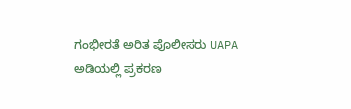ಗಂಭೀರತೆ ಅರಿತ ಪೊಲೀಸರು UAPA ಅಡಿಯಲ್ಲಿ ಪ್ರಕರಣ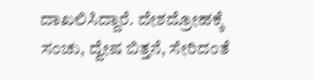ದಾಖಲಿಸಿದ್ದಾರೆ. ದೇಶದ್ರೋಹಕ್ಕೆ ಸಂಚು, ದ್ವೇಷ ಬಿತ್ತನೆ, ಸೇರಿದಂತೆ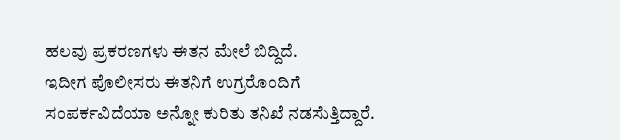ಹಲವು ಪ್ರಕರಣಗಳು ಈತನ ಮೇಲೆ ಬಿದ್ದಿದೆ.
ಇದೀಗ ಪೊಲೀಸರು ಈತನಿಗೆ ಉಗ್ರರೊಂದಿಗೆ ಸಂಪರ್ಕವಿದೆಯಾ ಅನ್ನೋ ಕುರಿತು ತನಿಖೆ ನಡಸೆುತ್ತಿದ್ದಾರೆ.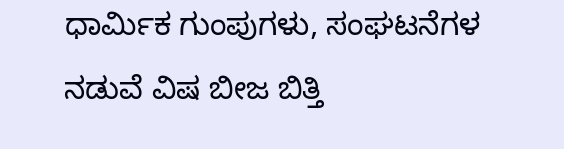ಧಾರ್ಮಿಕ ಗುಂಪುಗಳು, ಸಂಘಟನೆಗಳ ನಡುವೆ ವಿಷ ಬೀಜ ಬಿತ್ತಿ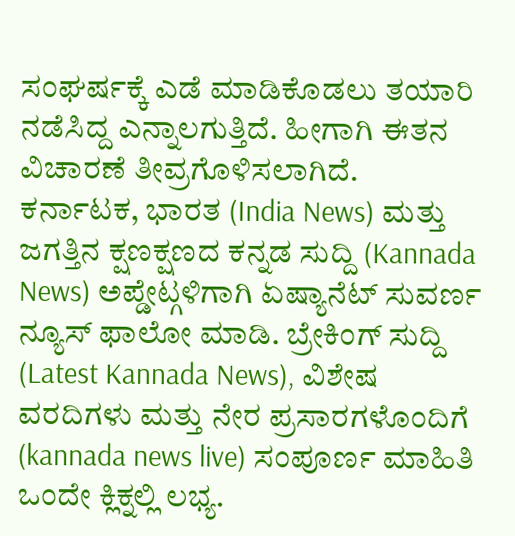ಸಂಘರ್ಷಕ್ಕೆ ಎಡೆ ಮಾಡಿಕೊಡಲು ತಯಾರಿ ನಡೆಸಿದ್ದ ಎನ್ನಾಲಗುತ್ತಿದೆ. ಹೀಗಾಗಿ ಈತನ ವಿಚಾರಣೆ ತೀವ್ರಗೊಳಿಸಲಾಗಿದೆ.
ಕರ್ನಾಟಕ, ಭಾರತ (India News) ಮತ್ತು ಜಗತ್ತಿನ ಕ್ಷಣಕ್ಷಣದ ಕನ್ನಡ ಸುದ್ದಿ (Kannada News) ಅಪ್ಡೇಟ್ಗಳಿಗಾಗಿ ಏಷ್ಯಾನೆಟ್ ಸುವರ್ಣ ನ್ಯೂಸ್ ಫಾಲೋ ಮಾಡಿ. ಬ್ರೇಕಿಂಗ್ ಸುದ್ದಿ (Latest Kannada News), ವಿಶೇಷ ವರದಿಗಳು ಮತ್ತು ನೇರ ಪ್ರಸಾರಗಳೊಂದಿಗೆ (kannada news live) ಸಂಪೂರ್ಣ ಮಾಹಿತಿ ಒಂದೇ ಕ್ಲಿಕ್ನಲ್ಲಿ ಲಭ್ಯ.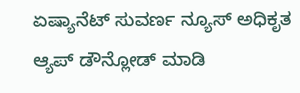ಏಷ್ಯಾನೆಟ್ ಸುವರ್ಣ ನ್ಯೂಸ್ ಅಧಿಕೃತ ಆ್ಯಪ್ ಡೌನ್ಲೋಡ್ ಮಾಡಿ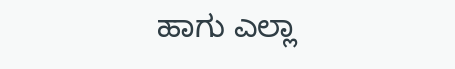ಹಾಗು ಎಲ್ಲಾ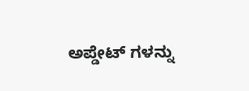ಅಪ್ಡೇಟ್ ಗಳನ್ನು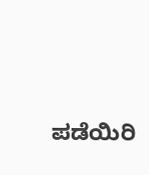ಪಡೆಯಿರಿ